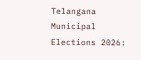Telangana Municipal Elections 2026: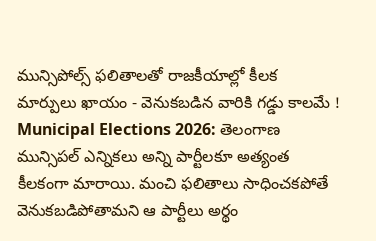మున్సిపోల్స్ ఫలితాలతో రాజకీయాల్లో కీలక మార్పులు ఖాయం - వెనుకబడిన వారికి గడ్డు కాలమే !
Municipal Elections 2026: తెలంగాణ మున్సిపల్ ఎన్నికలు అన్ని పార్టీలకూ అత్యంత కీలకంగా మారాయి. మంచి ఫలితాలు సాధించకపోతే వెనుకబడిపోతామని ఆ పార్టీలు అర్థం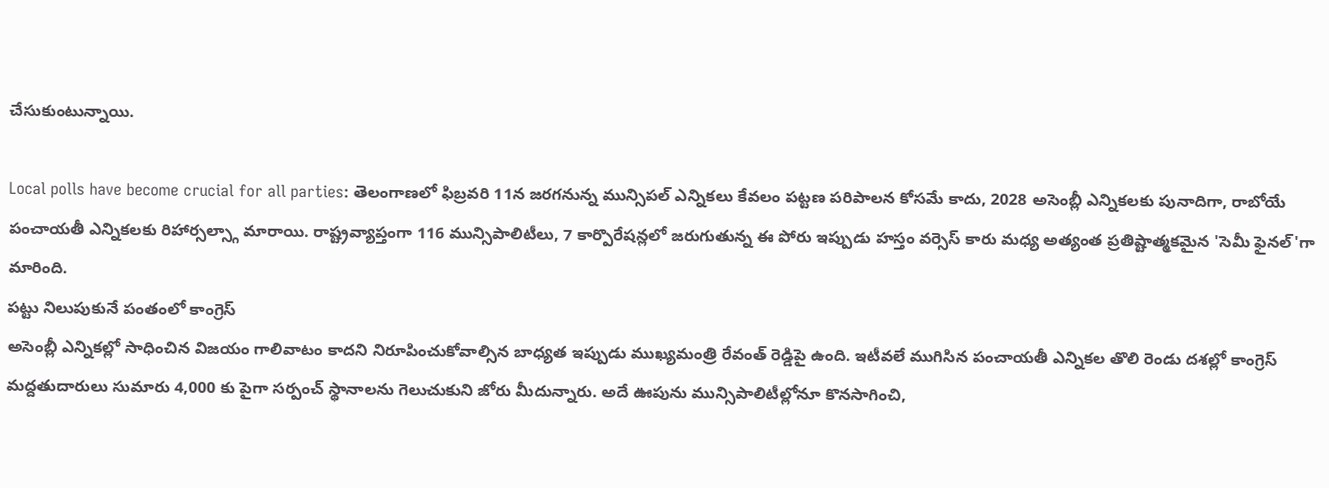చేసుకుంటున్నాయి.

Local polls have become crucial for all parties: తెలంగాణలో ఫిబ్రవరి 11న జరగనున్న మున్సిపల్ ఎన్నికలు కేవలం పట్టణ పరిపాలన కోసమే కాదు, 2028 అసెంబ్లీ ఎన్నికలకు పునాదిగా, రాబోయే పంచాయతీ ఎన్నికలకు రిహార్సల్స్గా మారాయి. రాష్ట్రవ్యాప్తంగా 116 మున్సిపాలిటీలు, 7 కార్పొరేషన్లలో జరుగుతున్న ఈ పోరు ఇప్పుడు హస్తం వర్సెస్ కారు మధ్య అత్యంత ప్రతిష్టాత్మకమైన 'సెమీ ఫైనల్'గా మారింది.
పట్టు నిలుపుకునే పంతంలో కాంగ్రెస్
అసెంబ్లీ ఎన్నికల్లో సాధించిన విజయం గాలివాటం కాదని నిరూపించుకోవాల్సిన బాధ్యత ఇప్పుడు ముఖ్యమంత్రి రేవంత్ రెడ్డిపై ఉంది. ఇటీవలే ముగిసిన పంచాయతీ ఎన్నికల తొలి రెండు దశల్లో కాంగ్రెస్ మద్దతుదారులు సుమారు 4,000 కు పైగా సర్పంచ్ స్థానాలను గెలుచుకుని జోరు మీదున్నారు. అదే ఊపును మున్సిపాలిటీల్లోనూ కొనసాగించి,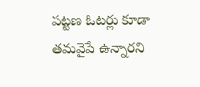పట్టణ ఓటర్లు కూడా తమవైపే ఉన్నారని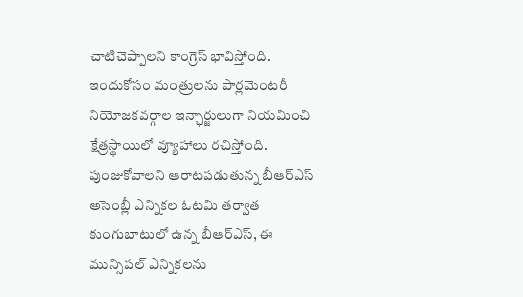చాటిచెప్పాలని కాంగ్రెస్ భావిస్తోంది. ఇందుకోసం మంత్రులను పార్లమెంటరీ నియోజకవర్గాల ఇన్ఛార్జులుగా నియమించి క్షేత్రస్థాయిలో వ్యూహాలు రచిస్తోంది.
పుంజుకోవాలని ఆరాటపడుతున్న బీఆర్ఎస్
అసెంబ్లీ ఎన్నికల ఓటమి తర్వాత కుంగుబాటులో ఉన్న బీఆర్ఎస్, ఈ మున్సిపల్ ఎన్నికలను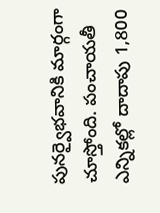పునర్వైభవానికి మార్గంగా చూస్తోంది. పంచాయతీ ఎన్నికల్లో దాదాపు 1,800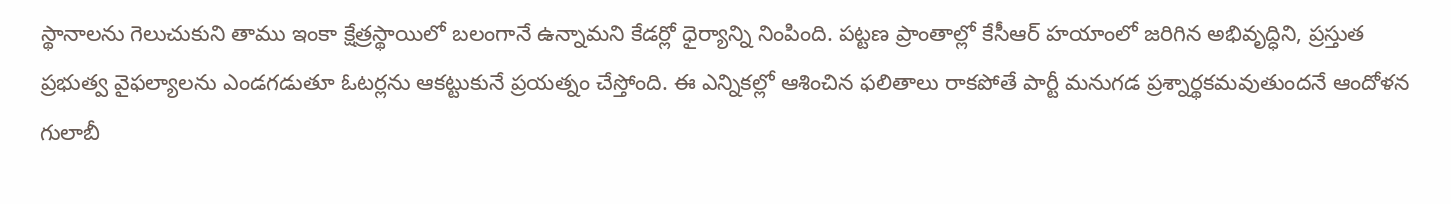స్థానాలను గెలుచుకుని తాము ఇంకా క్షేత్రస్థాయిలో బలంగానే ఉన్నామని కేడర్లో ధైర్యాన్ని నింపింది. పట్టణ ప్రాంతాల్లో కేసీఆర్ హయాంలో జరిగిన అభివృద్ధిని, ప్రస్తుత ప్రభుత్వ వైఫల్యాలను ఎండగడుతూ ఓటర్లను ఆకట్టుకునే ప్రయత్నం చేస్తోంది. ఈ ఎన్నికల్లో ఆశించిన ఫలితాలు రాకపోతే పార్టీ మనుగడ ప్రశ్నార్థకమవుతుందనే ఆందోళన గులాబీ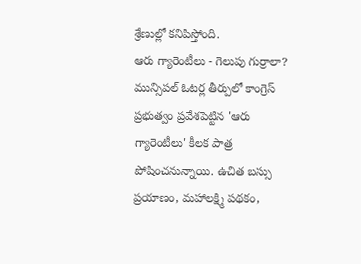శ్రేణుల్లో కనిపిస్తోంది.
ఆరు గ్యారెంటీలు - గెలుపు గుర్రాలా?
మున్సిపల్ ఓటర్ల తీర్పులో కాంగ్రెస్ ప్రభుత్వం ప్రవేశపెట్టిన 'ఆరు గ్యారెంటీలు' కీలక పాత్ర పోషించనున్నాయి. ఉచిత బస్సు ప్రయాణం, మహాలక్ష్మి పథకం,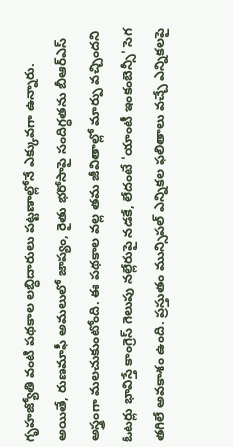గృహజ్యోతి వంటి పథకాల లబ్ధిదారులు పట్టణాల్లోనే ఎక్కువగా ఉన్నారు. అయితే, రుణమాఫీ అమలులో జాప్యం, రైతు భరోసాపై సందిగ్ధతను బీఆర్ఎస్ అస్త్రంగా మలచుకుంటోంది. ఈ పథకాల వల్ల తమ జీవితాల్లో మార్పు వచ్చిందని ఓటర్లు భావిస్తే కాంగ్రెస్ గెలుపు నల్లేరుపై నడకే, లేదంటే 'యాంటీ ఇంకంబెన్సీ' సెగ తగిలే అవకాశం ఉంది. ప్రస్తుతం మున్సిపల్ ఎన్నికల ఫలితాలు వచ్చే ఎన్నికలపై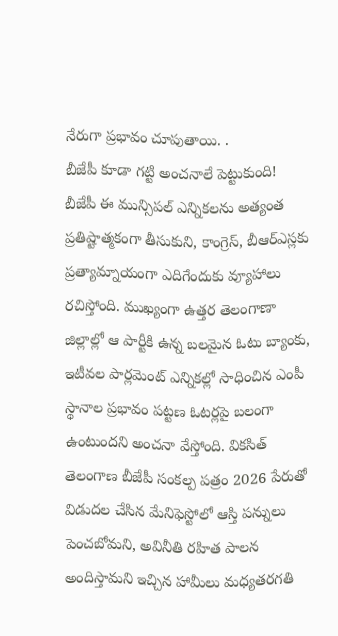నేరుగా ప్రభావం చూపుతాయి. .
బీజేపీ కూడా గట్టి అంచనాలే పెట్టుకుంది!
బీజేపీ ఈ మున్సిపల్ ఎన్నికలను అత్యంత ప్రతిష్టాత్మకంగా తీసుకుని, కాంగ్రెస్, బీఆర్ఎస్లకు ప్రత్యామ్నాయంగా ఎదిగేందుకు వ్యూహాలు రచిస్తోంది. ముఖ్యంగా ఉత్తర తెలంగాణా జిల్లాల్లో ఆ పార్టీకి ఉన్న బలమైన ఓటు బ్యాంకు, ఇటీవల పార్లమెంట్ ఎన్నికల్లో సాధించిన ఎంపీ స్థానాల ప్రభావం పట్టణ ఓటర్లపై బలంగా ఉంటుందని అంచనా వేస్తోంది. వికసిత్ తెలంగాణ బీజేపీ సంకల్ప పత్రం 2026 పేరుతో విడుదల చేసిన మేనిఫెస్టోలో ఆస్తి పన్నులు పెంచబోమని, అవినీతి రహిత పాలన అందిస్తామని ఇచ్చిన హామీలు మధ్యతరగతి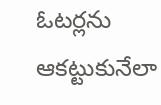ఓటర్లను ఆకట్టుకునేలా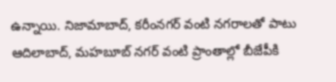ఉన్నాయి. నిజామాబాద్, కరీంనగర్ వంటి నగరాలతో పాటు ఆదిలాబాద్, మహబూబ్ నగర్ వంటి ప్రాంతాల్లో బీజేపీకి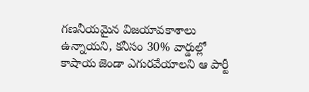గణనీయమైన విజయావకాశాలు ఉన్నాయని, కనీసం 30% వార్డుల్లో కాషాయ జెండా ఎగురవేయాలని ఆ పార్టీ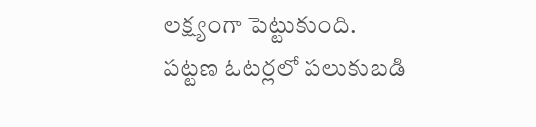లక్ష్యంగా పెట్టుకుంది.
పట్టణ ఓటర్లలో పలుకుబడి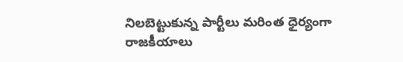నిలబెట్టుకున్న పార్టీలు మరింత ధైర్యంగా రాజకీయాలు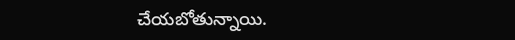చేయబోతున్నాయి.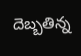దెబ్బతిన్న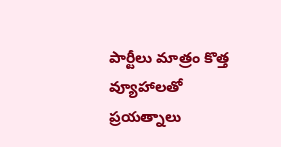పార్టీలు మాత్రం కొత్త వ్యూహాలతో ప్రయత్నాలు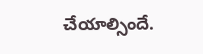చేయాల్సిందే.